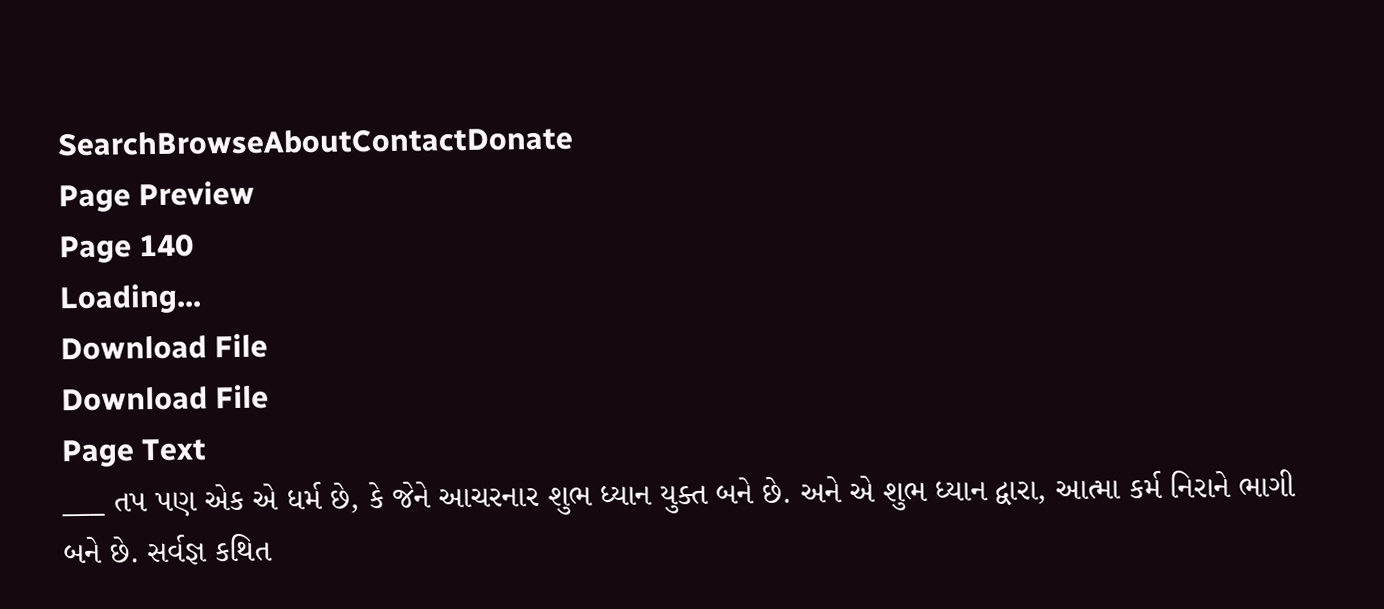SearchBrowseAboutContactDonate
Page Preview
Page 140
Loading...
Download File
Download File
Page Text
___ તપ પણ એક એ ધર્મ છે, કે જેને આચરનાર શુભ ધ્યાન યુક્ત બને છે. અને એ શુભ ધ્યાન દ્વારા, આત્મા કર્મ નિરાને ભાગી બને છે. સર્વજ્ઞ કથિત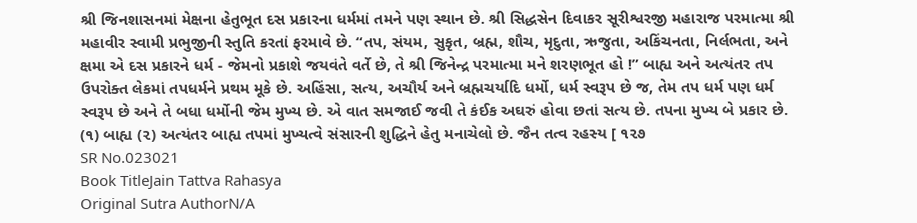શ્રી જિનશાસનમાં મેક્ષના હેતુભૂત દસ પ્રકારના ધર્મમાં તમને પણ સ્થાન છે. શ્રી સિદ્ધસેન દિવાકર સૂરીશ્વરજી મહારાજ પરમાત્મા શ્રી મહાવીર સ્વામી પ્રભુજીની સ્તુતિ કરતાં ફરમાવે છે. “તપ, સંયમ, સુકૃત, બ્રહ્મ, શૌચ, મૃદુતા, ઋજુતા, અકિંચનતા, નિર્લભતા, અને ક્ષમા એ દસ પ્રકારને ધર્મ - જેમનો પ્રકાશે જયવંતે વર્તે છે, તે શ્રી જિનેન્દ્ર પરમાત્મા મને શરણભૂત હો !” બાહ્ય અને અત્યંતર તપ ઉપરોક્ત લેકમાં તપધર્મને પ્રથમ મૂકે છે. અહિંસા, સત્ય, અચૌર્ય અને બ્રહ્મચર્યાદિ ધર્મો, ધર્મ સ્વરૂપ છે જ, તેમ તપ ધર્મ પણ ધર્મ સ્વરૂપ છે અને તે બધા ધર્મોની જેમ મુખ્ય છે. એ વાત સમજાઈ જવી તે કંઈક અઘરું હોવા છતાં સત્ય છે. તપના મુખ્ય બે પ્રકાર છે. (૧) બાહ્ય (૨) અત્યંતર બાહ્ય તપમાં મુખ્યત્વે સંસારની શુદ્ધિને હેતુ મનાચેલો છે. જૈન તત્વ રહસ્ય [ ૧૨૭
SR No.023021
Book TitleJain Tattva Rahasya
Original Sutra AuthorN/A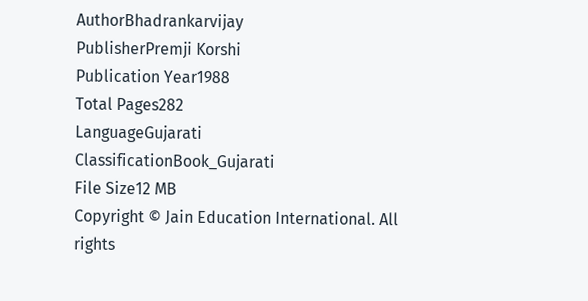AuthorBhadrankarvijay
PublisherPremji Korshi
Publication Year1988
Total Pages282
LanguageGujarati
ClassificationBook_Gujarati
File Size12 MB
Copyright © Jain Education International. All rights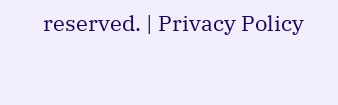reserved. | Privacy Policy